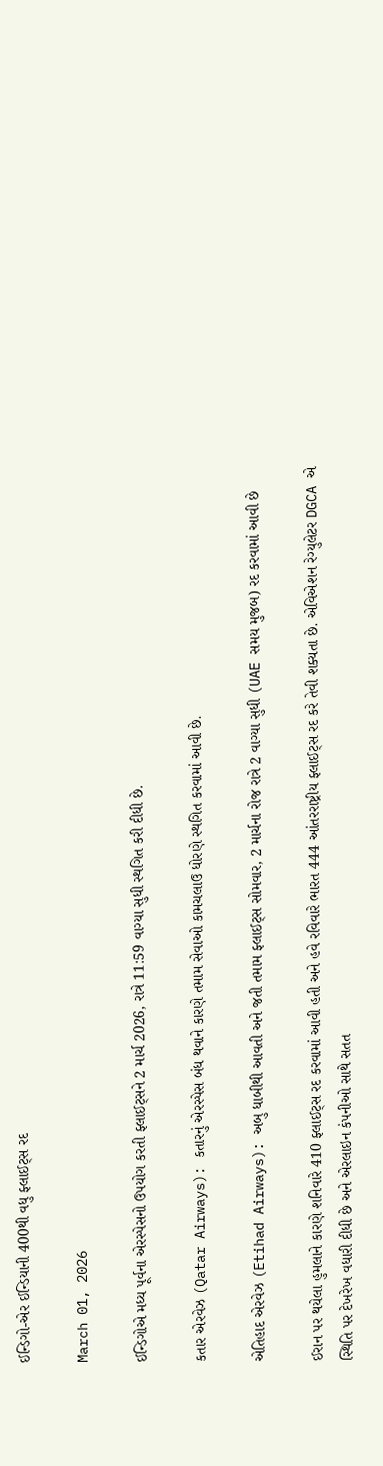ઈન્ડિગો-એર ઈન્ડિયાની 400થી વધુ ફ્લાઈટ્સ રદ

March 01, 2026

ઈન્ડિગોએ મધ્ય પૂર્વના એરસ્પેસનો ઉપયોગ કરતી ફ્લાઈટ્સને 2 માર્ચ 2026, રાત્રે 11:59 વાગ્યા સુધી સ્થગિત કરી દીધી છે.

કતાર એરવેઝ (Qatar Airways): કતારનું એરસ્પેસ બંધ થવાને કારણે તમામ સેવાઓ કામચલાઉ ધોરણે સ્થગિત કરવામાં આવી છે.

એતિહાદ એરવેઝ (Etihad Airways): અબુ ધાબીથી આવતી અને જતી તમામ ફ્લાઈટ્સ સોમવાર, 2 માર્ચના રોજ રાત્રે 2 વાગ્યા સુધી (UAE સમય મુજબ) રદ કરવામાં આવી છે

ઈરાન પર થયેલા હુમલાને કારણે શનિવારે 410 ફ્લાઈટ્સ રદ કરવામાં આવી હતી અને હવે રવિવારે ભારત 444 આંતરરાષ્ટ્રીય ફ્લાઈટ્સ રદ કરે તેવી શક્યતા છે. એવિએશન રેગ્યુલેટર DGCA એ સ્થિતિ પર દેખરેખ વધારી દીધી છે અને એરલાઇન કંપનીઓ સાથે સતત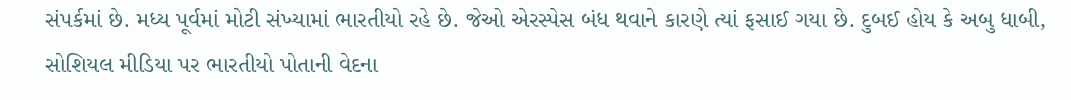સંપર્કમાં છે. મધ્ય પૂર્વમાં મોટી સંખ્યામાં ભારતીયો રહે છે. જેઓ એરસ્પેસ બંધ થવાને કારણે ત્યાં ફસાઈ ગયા છે. દુબઈ હોય કે અબુ ધાબી, સોશિયલ મીડિયા પર ભારતીયો પોતાની વેદના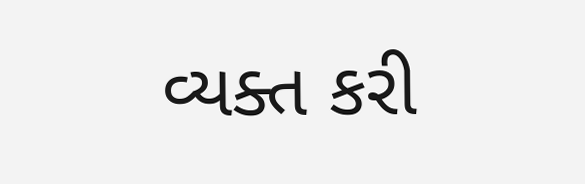વ્યક્ત કરી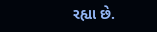રહ્યા છે.